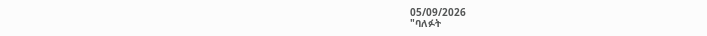05/09/2026
"ባለፉት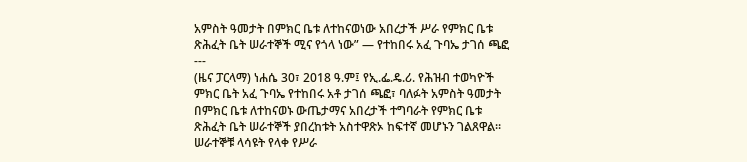አምስት ዓመታት በምክር ቤቱ ለተከናወነው አበረታች ሥራ የምክር ቤቱ ጽሕፈት ቤት ሠራተኞች ሚና የጎላ ነው” — የተከበሩ አፈ ጉባኤ ታገሰ ጫፎ
---
(ዜና ፓርላማ) ነሐሴ 30፣ 2018 ዓ.ም፤ የኢ.ፌ.ዴ.ሪ. የሕዝብ ተወካዮች ምክር ቤት አፈ ጉባኤ የተከበሩ አቶ ታገሰ ጫፎ፣ ባለፉት አምስት ዓመታት በምክር ቤቱ ለተከናወኑ ውጤታማና አበረታች ተግባራት የምክር ቤቱ ጽሕፈት ቤት ሠራተኞች ያበረከቱት አስተዋጽኦ ከፍተኛ መሆኑን ገልጸዋል።
ሠራተኞቹ ላሳዩት የላቀ የሥራ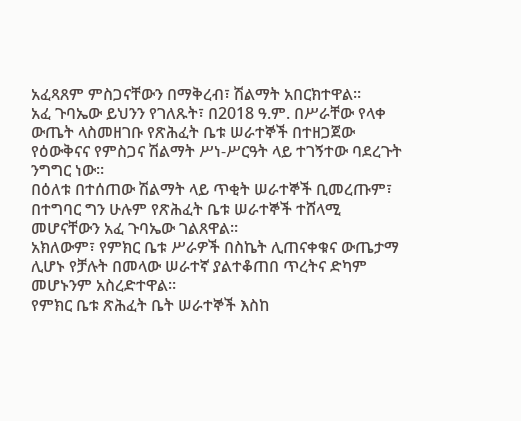አፈጻጸም ምስጋናቸውን በማቅረብ፣ ሽልማት አበርክተዋል።
አፈ ጉባኤው ይህንን የገለጹት፣ በ2018 ዓ.ም. በሥራቸው የላቀ ውጤት ላስመዘገቡ የጽሕፈት ቤቱ ሠራተኞች በተዘጋጀው የዕውቅናና የምስጋና ሽልማት ሥነ-ሥርዓት ላይ ተገኝተው ባደረጉት ንግግር ነው።
በዕለቱ በተሰጠው ሽልማት ላይ ጥቂት ሠራተኞች ቢመረጡም፣ በተግባር ግን ሁሉም የጽሕፈት ቤቱ ሠራተኞች ተሸላሚ መሆናቸውን አፈ ጉባኤው ገልጸዋል።
አክለውም፣ የምክር ቤቱ ሥራዎች በስኬት ሊጠናቀቁና ውጤታማ ሊሆኑ የቻሉት በመላው ሠራተኛ ያልተቆጠበ ጥረትና ድካም መሆኑንም አስረድተዋል።
የምክር ቤቱ ጽሕፈት ቤት ሠራተኞች እስከ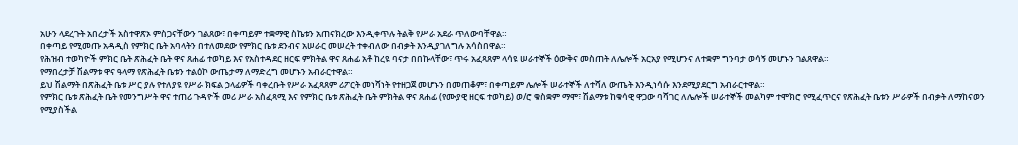አሁን ላደረጉት አበረታች አስተዋጽኦ ምስጋናቸውን ገልጸው፣ በቀጣይም ተቋማዊ ስኬቱን አጠናክረው እንዲቀጥሉ ትልቅ የሥራ አደራ ጥለውባቸዋል።
በቀጣይ የሚመጡ አዳዲስ የምክር ቤት አባላትን በተለመደው የምክር ቤቱ ደንብና አሠራር መሠረት ተቀብለው በብቃት እንዲያገለግሉ አሳስበዋል።
የሕዝብ ተወካዮች ምክር ቤት ጽሕፈት ቤት ዋና ጸሐፊ ተወካይ እና የአስተዳደር ዘርፍ ምክትል ዋና ጸሐፊ አቶ ከረዩ ባናታ በበኩላቸው፣ ጥሩ አፈጻጸም ላሳዩ ሠራተኞች ዕውቅና መስጠት ለሌሎች አርአያ የሚሆንና ለተቋም ግንባታ ወሳኝ መሆኑን ገልጸዋል።
የማበረታቻ ሽልማቱ ዋና ዓላማ የጽሕፈት ቤቱን ተልዕኮ ውጤታማ ለማድረግ መሆኑን አብራርተዋል።
ይህ ሽልማት በጽሕፈት ቤቱ ሥር ያሉ የተለያዩ የሥራ ክፍል ኃላፊዎች ባቀረቡት የሥራ አፈጻጸም ሪፖርት መነሻነት የተዘጋጀ መሆኑን በመጠቆም፣ በቀጣይም ሌሎች ሠራተኞች ለተሻለ ውጤት እንዲነሳሱ እንደሚያደርግ አብራርተዋል።
የምክር ቤቱ ጽሕፈት ቤት የመንግሥት ዋና ተጠሪ ጉዳዮች መሪ ሥራ አስፈጻሚ እና የምክር ቤቱ ጽሕፈት ቤት ምክትል ዋና ጸሐፊ (የሙያዊ ዘርፍ ተወካይ) ወ/ሮ ቁስቋም ማሞ፣ ሽልማቱ ከቁሳዊ ዋጋው ባሻገር ለሌሎች ሠራተኞች መልካም ተሞክሮ የሚፈጥርና የጽሕፈት ቤቱን ሥራዎች በብቃት ለማከናወን የሚያስችል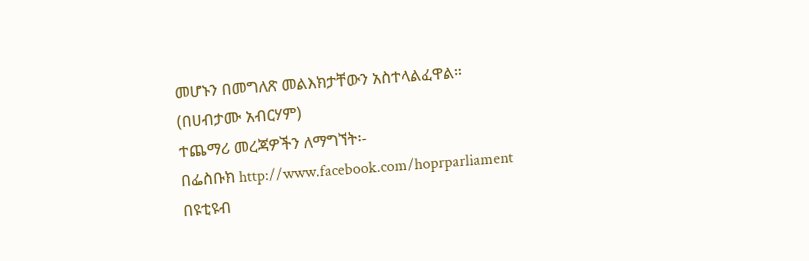መሆኑን በመግለጽ መልእክታቸውን አስተላልፈዋል።
(በሀብታሙ አብርሃም)
ተጨማሪ መረጃዎችን ለማግኘት፡-
በፌስቡክ http://www.facebook.com/hoprparliament
በዩቲዩብ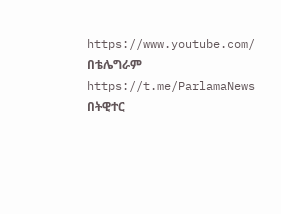https://www.youtube.com/
በቴሌግራም
https://t.me/ParlamaNews
በትዊተር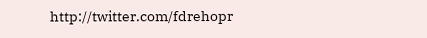http://twitter.com/fdrehopr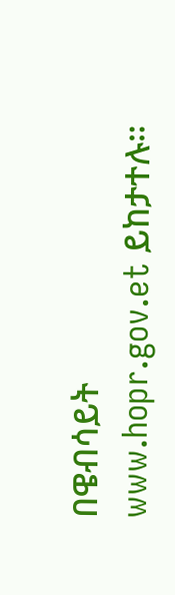በዌብሳይት
www.hopr.gov.et ይከታተሉ።